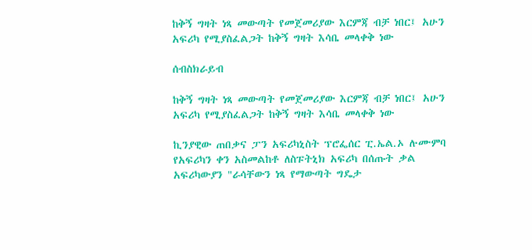ከቅኝ ግዛት ነጻ መውጣት የመጀመሪያው እርምጃ ብቻ ነበር፤ አሁን አፍሪካ የሚያስፈልጋት ከቅኝ ግዛት እሳቤ መላቀቅ ነው

ሰብስክራይብ

ከቅኝ ግዛት ነጻ መውጣት የመጀመሪያው እርምጃ ብቻ ነበር፤ አሁን አፍሪካ የሚያስፈልጋት ከቅኝ ግዛት እሳቤ መላቀቅ ነው

ኪንያዊው ጠበቃና ፓን አፍሪካኒስት ፕሮፌሰር ፒ.ኤል.ኦ ሉሙምባ የአፍሪካን ቀን አስመልከቶ ለስፑትኒክ አፍሪካ በሰጡት ቃል አፍሪካውያን "ራሳቸውን ነጻ የማውጣት ግዴታ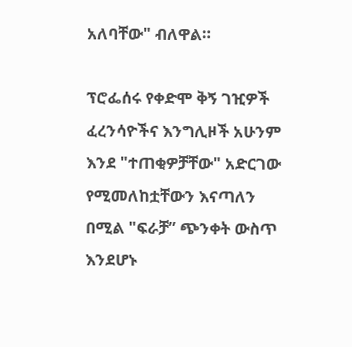አለባቸው" ብለዋል።

ፕሮፌሰሩ የቀድሞ ቅኝ ገዢዎች ፈረንሳዮችና እንግሊዞች አሁንም እንደ "ተጠቂዎቻቸው" አድርገው የሚመለከቷቸውን እናጣለን በሚል "ፍራቻ” ጭንቀት ውስጥ እንደሆኑ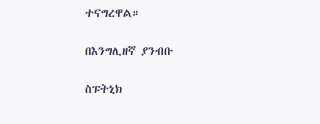ተናግረዋል።

በእንግሊዘኛ ያንብቡ

ስፑትኒክ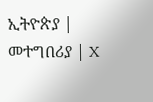ኢትዮጵያ | መተግበሪያ | X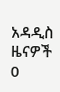አዳዲስ ዜናዎች
0